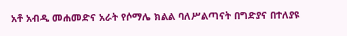አቶ አብዲ መሐመድና አራት የሶማሌ ክልል ባለሥልጣናት በግድያና በተለያዩ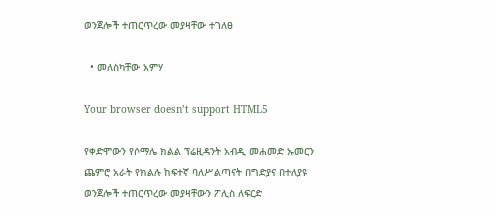ወንጀሎች ተጠርጥረው መያዛቸው ተገለፀ

  • መለስካቸው አምሃ

Your browser doesn’t support HTML5

የቀድሞውን የሶማሌ ክልል ፕሬዚዳንት አብዲ መሐመድ ኡመርን ጨምሮ አራት የክልሉ ከፍተኛ ባለሥልጣናት በግድያና በተለያዩ ወንጀሎች ተጠርጥረው መያዛቸውን ፖሊስ ለፍርድ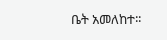ቤት አመለከተ፡፡